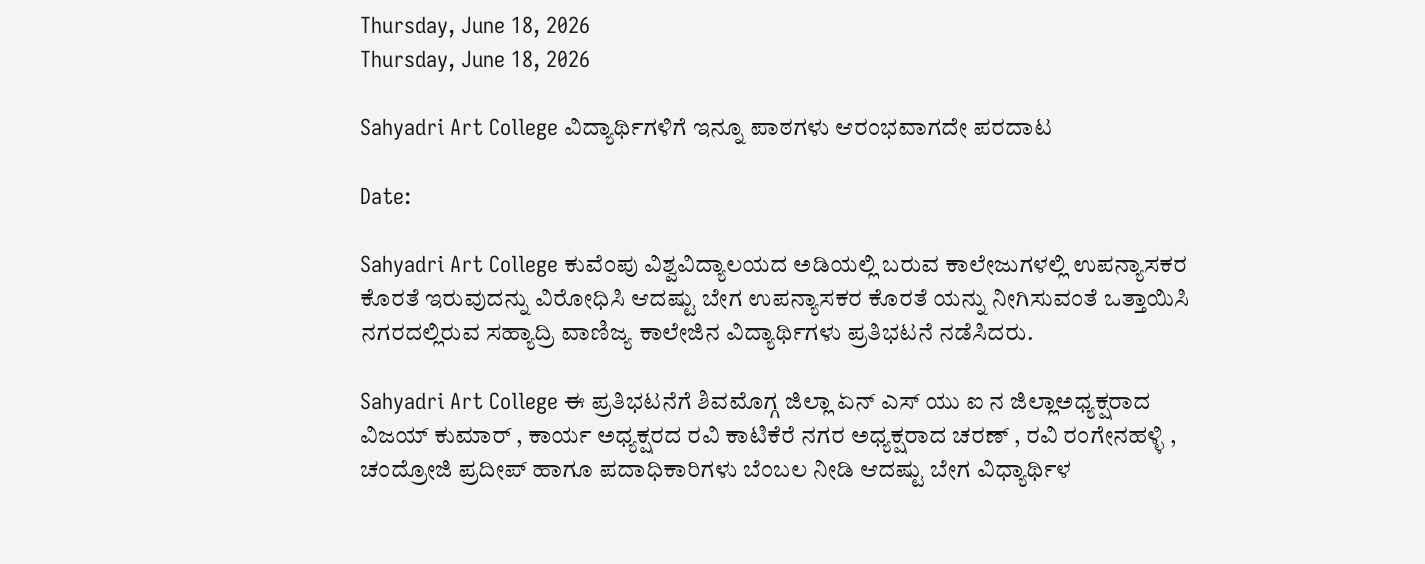Thursday, June 18, 2026
Thursday, June 18, 2026

Sahyadri Art College ವಿದ್ಯಾರ್ಥಿಗಳಿಗೆ ಇನ್ನೂ ಪಾಠಗಳು‌ ಆರಂಭವಾಗದೇ ಪರದಾಟ

Date:

Sahyadri Art College ಕುವೆಂಪು ವಿಶ್ವವಿದ್ಯಾಲಯದ ಅಡಿಯಲ್ಲಿ ಬರುವ ಕಾಲೇಜುಗಳಲ್ಲಿ ಉಪನ್ಯಾಸಕರ ಕೊರತೆ ಇರುವುದನ್ನು ವಿರೋಧಿಸಿ ಆದಷ್ಟು ಬೇಗ ಉಪನ್ಯಾಸಕರ ಕೊರತೆ ಯನ್ನು ನೀಗಿಸುವಂತೆ ಒತ್ತಾಯಿಸಿ ನಗರದಲ್ಲಿರುವ ಸಹ್ಯಾದ್ರಿ ವಾಣಿಜ್ಯ ಕಾಲೇಜಿನ ವಿದ್ಯಾರ್ಥಿಗಳು ಪ್ರತಿಭಟನೆ ನಡೆಸಿದರು.

Sahyadri Art College ಈ ಪ್ರತಿಭಟನೆಗೆ ಶಿವಮೊಗ್ಗ ಜಿಲ್ಲಾ ಏನ್ ಎಸ್ ಯು ಐ ನ ಜಿಲ್ಲಾಅಧ್ಯಕ್ಷರಾದ ವಿಜಯ್ ಕುಮಾರ್ , ಕಾರ್ಯ ಅಧ್ಯಕ್ಷರದ ರವಿ ಕಾಟಿಕೆರೆ ನಗರ ಅಧ್ಯಕ್ಷರಾದ ಚರಣ್ , ರವಿ ರಂಗೇನಹಳ್ಳಿ , ಚಂದ್ರೋಜಿ ಪ್ರದೀಪ್ ಹಾಗೂ ಪದಾಧಿಕಾರಿಗಳು ಬೆಂಬಲ ನೀಡಿ ಆದಷ್ಟು ಬೇಗ ವಿಧ್ಯಾರ್ಥಿಳ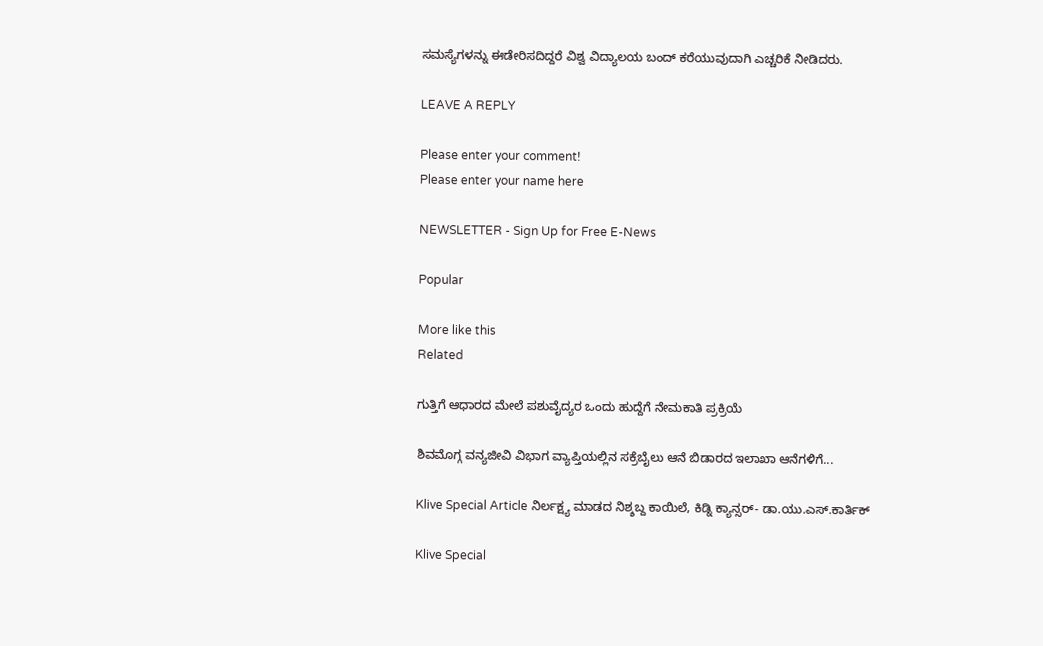ಸಮಸ್ಯೆಗಳನ್ನು ಈಡೇರಿಸದಿದ್ದರೆ ವಿಶ್ವ ವಿದ್ಯಾಲಯ ಬಂದ್ ಕರೆಯುವುದಾಗಿ ಎಚ್ಚರಿಕೆ ನೀಡಿದರು.

LEAVE A REPLY

Please enter your comment!
Please enter your name here

NEWSLETTER - Sign Up for Free E-News

Popular

More like this
Related

ಗುತ್ತಿಗೆ ಆಧಾರದ ಮೇಲೆ ಪಶುವೈದ್ಯರ ಒಂದು ಹುದ್ದೆಗೆ ನೇಮಕಾತಿ ಪ್ರಕ್ರಿಯೆ

ಶಿವಮೊಗ್ಗ ವನ್ಯಜೀವಿ ವಿಭಾಗ ವ್ಯಾಪ್ತಿಯಲ್ಲಿನ ಸಕ್ರೆಬೈಲು ಆನೆ ಬಿಡಾರದ ಇಲಾಖಾ ಆನೆಗಳಿಗೆ...

Klive Special Article ನಿರ್ಲಕ್ಷ್ಯ ಮಾಡದ ನಿಶ್ಶಬ್ದ ಕಾಯಿಲೆ, ಕಿಡ್ನಿ ಕ್ಯಾನ್ಸರ್- ಡಾ.ಯು‌.ಎಸ್.ಕಾರ್ತಿಕ್

Klive Special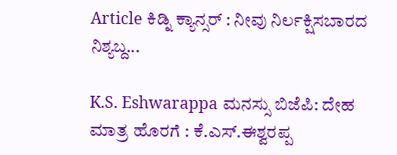Article ಕಿಡ್ನಿ ಕ್ಯಾನ್ಸರ್ : ನೀವು ನಿರ್ಲಕ್ಷಿಸಬಾರದ ನಿಶ್ಯಬ್ದ...

K.S. Eshwarappa ಮನಸ್ಸು ಬಿಜೆಪಿ: ದೇಹ ಮಾತ್ರ ಹೊರಗೆ : ಕೆ.ಎಸ್.ಈಶ್ವರಪ್ಪ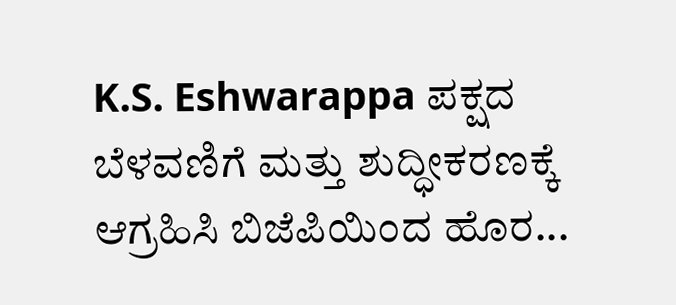K.S. Eshwarappa ಪಕ್ಷದ ಬೆಳವಣಿಗೆ ಮತ್ತು ಶುದ್ಧೀಕರಣಕ್ಕೆ ಆಗ್ರಹಿಸಿ ಬಿಜೆಪಿಯಿಂದ ಹೊರ...